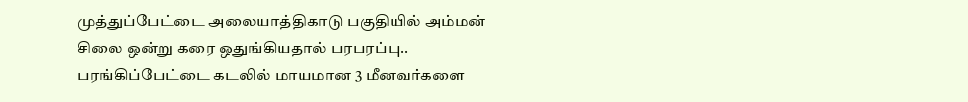முத்துப்பேட்டை அலையாத்திகாடு பகுதியில் அம்மன் சிலை ஒன்று கரை ஒதுங்கியதால் பரபரப்பு..
பரங்கிப்பேட்டை கடலில் மாயமான 3 மீனவர்களை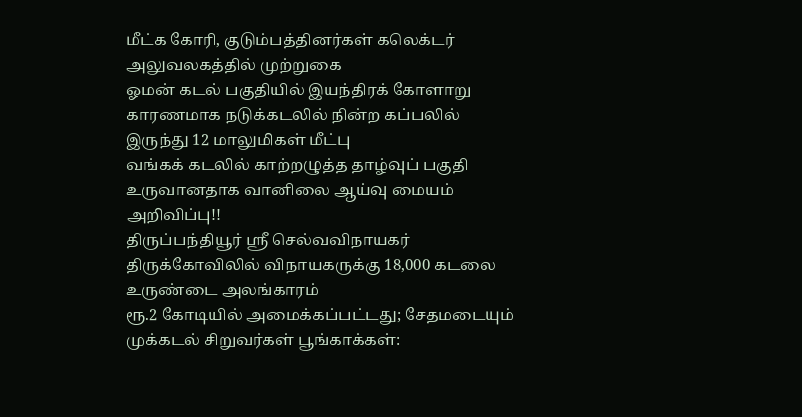மீட்க கோரி, குடும்பத்தினர்கள் கலெக்டர் அலுவலகத்தில் முற்றுகை
ஓமன் கடல் பகுதியில் இயந்திரக் கோளாறு காரணமாக நடுக்கடலில் நின்ற கப்பலில் இருந்து 12 மாலுமிகள் மீட்பு
வங்கக் கடலில் காற்றழுத்த தாழ்வுப் பகுதி உருவானதாக வானிலை ஆய்வு மையம் அறிவிப்பு!!
திருப்பந்தியூர் ஸ்ரீ செல்வவிநாயகர் திருக்கோவிலில் விநாயகருக்கு 18,000 கடலை உருண்டை அலங்காரம்
ரூ.2 கோடியில் அமைக்கப்பட்டது; சேதமடையும் முக்கடல் சிறுவர்கள் பூங்காக்கள்: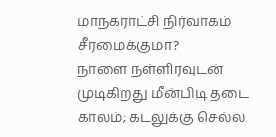மாநகராட்சி நிர்வாகம் சீரமைக்குமா?
நாளை நள்ளிரவுடன் முடிகிறது மீன்பிடி தடை காலம்; கடலுக்கு செல்ல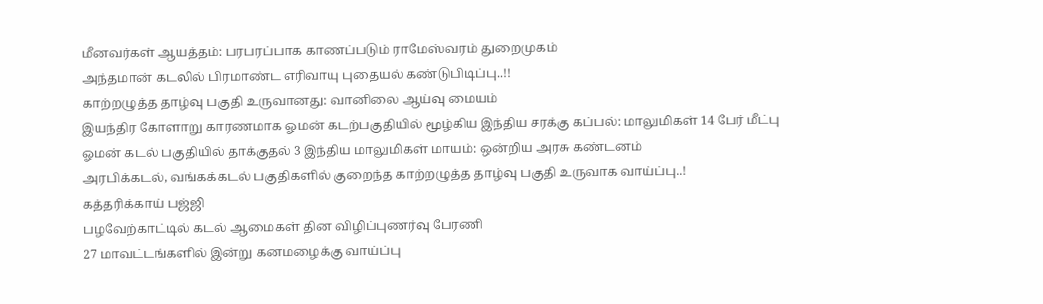மீனவர்கள் ஆயத்தம்: பரபரப்பாக காணப்படும் ராமேஸ்வரம் துறைமுகம்
அந்தமான் கடலில் பிரமாண்ட எரிவாயு புதையல் கண்டுபிடிப்பு..!!
காற்றழுத்த தாழ்வு பகுதி உருவானது: வானிலை ஆய்வு மையம்
இயந்திர கோளாறு காரணமாக ஓமன் கடற்பகுதியில் மூழ்கிய இந்திய சரக்கு கப்பல்: மாலுமிகள் 14 பேர் மீட்பு
ஓமன் கடல் பகுதியில் தாக்குதல் 3 இந்திய மாலுமிகள் மாயம்: ஒன்றிய அரசு கண்டனம்
அரபிக்கடல், வங்கக்கடல் பகுதிகளில் குறைந்த காற்றழுத்த தாழ்வு பகுதி உருவாக வாய்ப்பு..!
கத்தரிக்காய் பஜ்ஜி
பழவேற்காட்டில் கடல் ஆமைகள் தின விழிப்புணர்வு பேரணி
27 மாவட்டங்களில் இன்று கனமழைக்கு வாய்ப்பு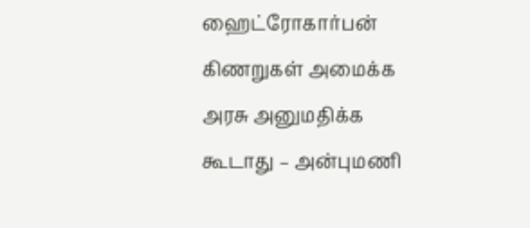ஹைட்ரோகார்பன் கிணறுகள் அமைக்க அரசு அனுமதிக்க கூடாது – அன்புமணி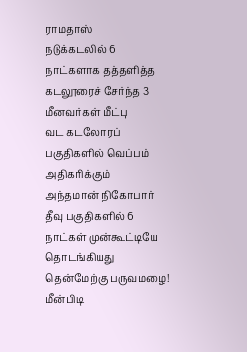ராமதாஸ்
நடுக்கடலில் 6 நாட்களாக தத்தளித்த கடலூரைச் சேர்ந்த 3 மீனவர்கள் மீட்பு
வட கடலோரப் பகுதிகளில் வெப்பம் அதிகரிக்கும்
அந்தமான் நிகோபார் தீவு பகுதிகளில் 6 நாட்கள் முன்கூட்டியே தொடங்கியது தென்மேற்கு பருவமழை!
மீன்பிடி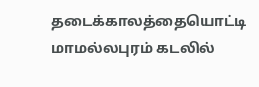தடைக்காலத்தையொட்டி மாமல்லபுரம் கடலில்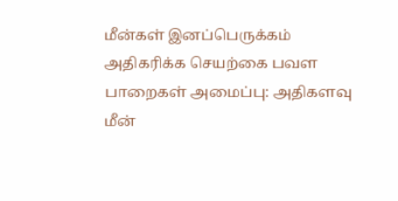மீன்கள் இனப்பெருக்கம் அதிகரிக்க செயற்கை பவள பாறைகள் அமைப்பு: அதிகளவு மீன்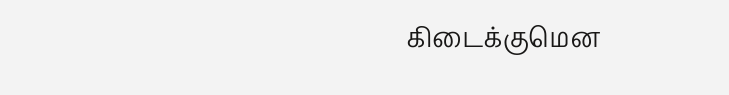கிடைக்குமென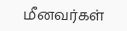மீனவர்கள்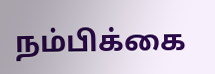நம்பிக்கை